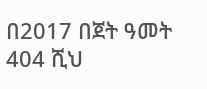በ2017 በጀት ዓመት 404 ሺህ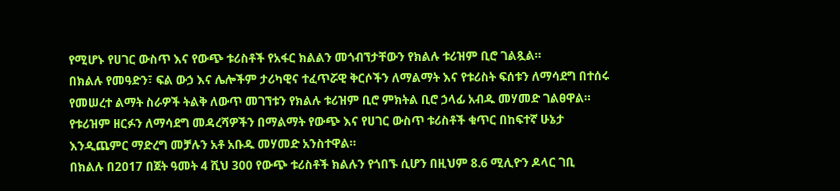የሚሆኑ የሀገር ውስጥ እና የውጭ ቱሪስቶች የአፋር ክልልን መጎብኘታቸውን የክልሉ ቱሪዝም ቢሮ ገልጿል።
በክልሉ የመዓድን፣ ፍል ውኃ እና ሌሎችም ታሪካዊና ተፈጥሯዊ ቅርሶችን ለማልማት እና የቱሪስት ፍሰቱን ለማሳደግ በተሰሩ የመሠረተ ልማት ስራዎች ትልቅ ለውጥ መገኘቱን የክልሉ ቱሪዝም ቢሮ ምክትል ቢሮ ኃላፊ አብዱ መሃመድ ገልፀዋል።
የቱሪዝም ዘርፉን ለማሳደግ መዳረሻዎችን በማልማት የውጭ እና የሀገር ውስጥ ቱሪስቶች ቁጥር በከፍተኛ ሁኔታ እንዲጨምር ማድረግ መቻሉን አቶ አቡዱ መሃመድ አንስተዋል።
በክልሉ በ2017 በጀት ዓመት 4 ሺህ 300 የውጭ ቱሪስቶች ክልሉን የጎበኙ ሲሆን በዚህም 8.6 ሚሊዮን ዶላር ገቢ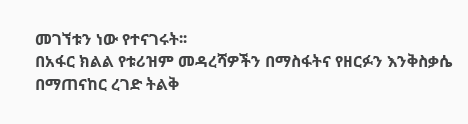መገኘቱን ነው የተናገሩት፡፡
በአፋር ክልል የቱሪዝም መዳረሻዎችን በማስፋትና የዘርፉን እንቅስቃሴ በማጠናከር ረገድ ትልቅ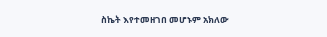ስኬት እየተመዘገበ መሆኑም አክለው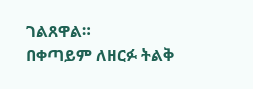ገልጸዋል።
በቀጣይም ለዘርፉ ትልቅ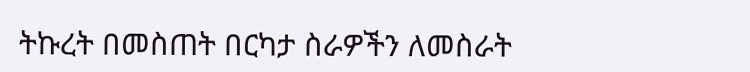ትኩረት በመስጠት በርካታ ስራዎችን ለመስራት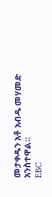መታቀዱን አቶ አብዱ መሃመድ አንስተዋል።
EBC